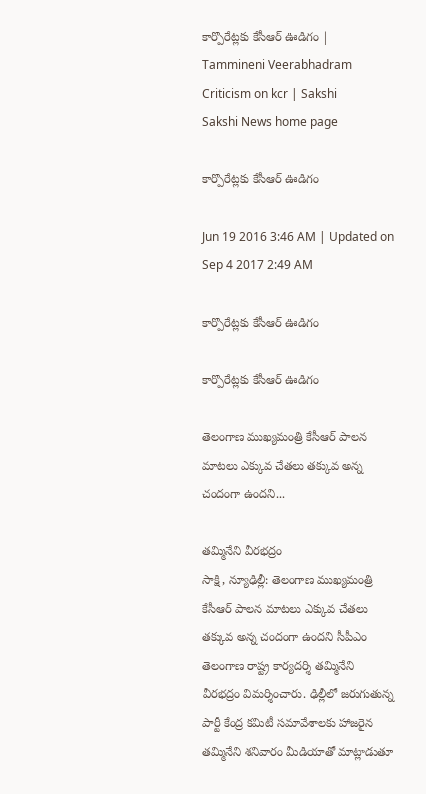కార్పొరేట్లకు కేసీఆర్ ఊడిగం | Tammineni Veerabhadram Criticism on kcr | Sakshi
Sakshi News home page

కార్పొరేట్లకు కేసీఆర్ ఊడిగం

Jun 19 2016 3:46 AM | Updated on Sep 4 2017 2:49 AM

కార్పొరేట్లకు కేసీఆర్ ఊడిగం

కార్పొరేట్లకు కేసీఆర్ ఊడిగం

తెలంగాణ ముఖ్యమంత్రి కేసీఆర్ పాలన మాటలు ఎక్కువ చేతలు తక్కువ అన్న చందంగా ఉందని...

తమ్మినేని వీరభద్రం
సాక్షి, న్యూఢిల్లీ: తెలంగాణ ముఖ్యమంత్రి కేసీఆర్ పాలన మాటలు ఎక్కువ చేతలు తక్కువ అన్న చందంగా ఉందని సీపీఎం తెలంగాణ రాష్ట్ర కార్యదర్శి తమ్మినేని వీరభద్రం విమర్శించారు. ఢిల్లీలో జరుగుతున్న పార్టీ కేంద్ర కమిటీ సమావేశాలకు హాజరైన తమ్మినేని శనివారం మీడియాతో మాట్లాడుతూ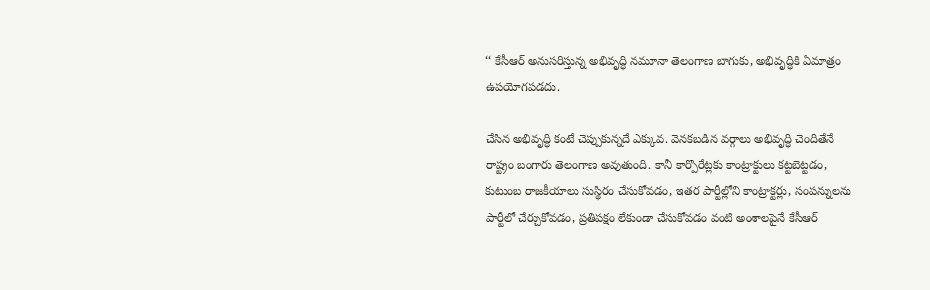‘‘ కేసీఆర్ అనుసరిస్తున్న అభివృద్ధి నమూనా తెలంగాణ బాగుకు, అభివృద్ధికి ఏమాత్రం ఉపయోగపడదు.

చేసిన అభివృద్ధి కంటే చెప్పుకున్నదే ఎక్కువ. వెనకబడిన వర్గాలు అభివృద్ధి చెందితేనే రాష్ట్రం బంగారు తెలంగాణ అవుతుంది. కానీ కార్పొరేట్లకు కాంట్రాక్టులు కట్టబెట్టడం, కుటుంబ రాజకీయాలు సుస్థిరం చేసుకోవడం, ఇతర పార్టీల్లోని కాంట్రాక్టర్లు, సంపన్నులను పార్టీలో చేర్చుకోవడం, ప్రతిపక్షం లేకుండా చేసుకోవడం వంటి అంశాలపైనే కేసీఆర్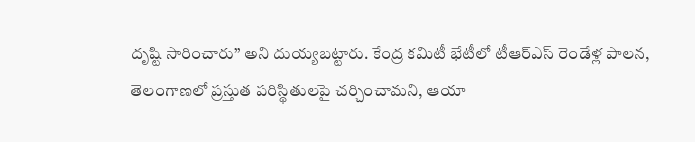దృష్టి సారించారు’’ అని దుయ్యబట్టారు. కేంద్ర కమిటీ భేటీలో టీఆర్‌ఎస్ రెండేళ్ల పాలన, తెలంగాణలో ప్రస్తుత పరిస్థితులపై చర్చించామని, ఆయా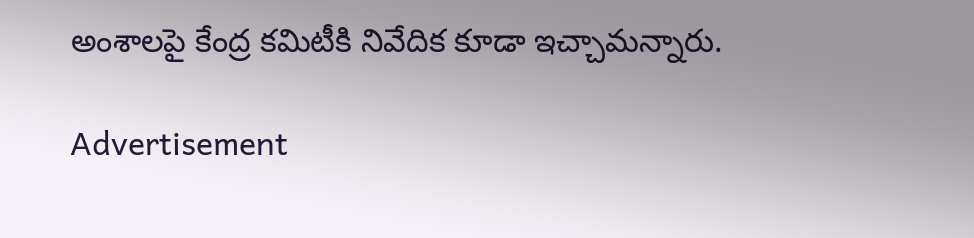అంశాలపై కేంద్ర కమిటీకి నివేదిక కూడా ఇచ్చామన్నారు.

Advertisement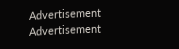Advertisement
Advertisement